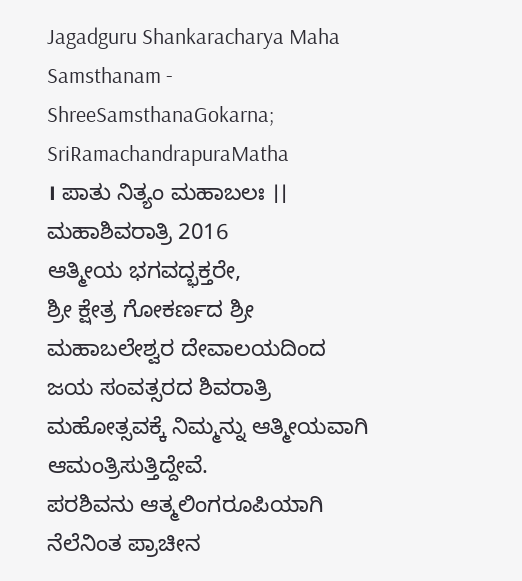Jagadguru Shankaracharya Maha Samsthanam - ShreeSamsthanaGokarna; SriRamachandrapuraMatha
। ಪಾತು ನಿತ್ಯಂ ಮಹಾಬಲಃ ।।
ಮಹಾಶಿವರಾತ್ರಿ 2016
ಆತ್ಮೀಯ ಭಗವದ್ಭಕ್ತರೇ,
ಶ್ರೀ ಕ್ಷೇತ್ರ ಗೋಕರ್ಣದ ಶ್ರೀ ಮಹಾಬಲೇಶ್ವರ ದೇವಾಲಯದಿಂದ ಜಯ ಸಂವತ್ಸರದ ಶಿವರಾತ್ರಿ ಮಹೋತ್ಸವಕ್ಕೆ ನಿಮ್ಮನ್ನು ಆತ್ಮೀಯವಾಗಿ ಆಮಂತ್ರಿಸುತ್ತಿದ್ದೇವೆ.
ಪರಶಿವನು ಆತ್ಮಲಿಂಗರೂಪಿಯಾಗಿ ನೆಲೆನಿಂತ ಪ್ರಾಚೀನ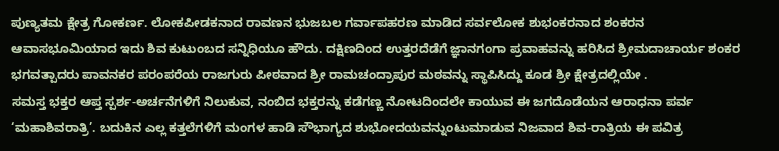ಪುಣ್ಯತಮ ಕ್ಷೇತ್ರ ಗೋಕರ್ಣ. ಲೋಕಪೀಡಕನಾದ ರಾವಣನ ಭುಜಬಲ ಗರ್ವಾಪಹರಣ ಮಾಡಿದ ಸರ್ವಲೋಕ ಶುಭಂಕರನಾದ ಶಂಕರನ ಆವಾಸಭೂಮಿಯಾದ ಇದು ಶಿವ ಕುಟುಂಬದ ಸನ್ನಿಧಿಯೂ ಹೌದು. ದಕ್ಷಿಣದಿಂದ ಉತ್ತರದೆಡೆಗೆ ಜ್ಞಾನಗಂಗಾ ಪ್ರವಾಹವನ್ನು ಹರಿಸಿದ ಶ್ರೀಮದಾಚಾರ್ಯ ಶಂಕರ ಭಗವತ್ಪಾದರು ಪಾವನಕರ ಪರಂಪರೆಯ ರಾಜಗುರು ಪೀಠವಾದ ಶ್ರೀ ರಾಮಚಂದ್ರಾಪುರ ಮಠವನ್ನು ಸ್ಥಾಪಿಸಿದ್ದು ಕೂಡ ಶ್ರೀ ಕ್ಷೇತ್ರದಲ್ಲಿಯೇ .
ಸಮಸ್ತ ಭಕ್ತರ ಆಪ್ತ ಸ್ಪರ್ಶ-ಅರ್ಚನೆಗಳಿಗೆ ನಿಲುಕುವ, ನಂಬಿದ ಭಕ್ತರನ್ನು ಕಡೆಗಣ್ಣ ನೋಟದಿಂದಲೇ ಕಾಯುವ ಈ ಜಗದೊಡೆಯನ ಆರಾಧನಾ ಪರ್ವ ‘ಮಹಾಶಿವರಾತ್ರಿ’. ಬದುಕಿನ ಎಲ್ಲ ಕತ್ತಲೆಗಳಿಗೆ ಮಂಗಳ ಹಾಡಿ ಸೌಭಾಗ್ಯದ ಶುಭೋದಯವನ್ನುಂಟುಮಾಡುವ ನಿಜವಾದ ಶಿವ-ರಾತ್ರಿಯ ಈ ಪವಿತ್ರ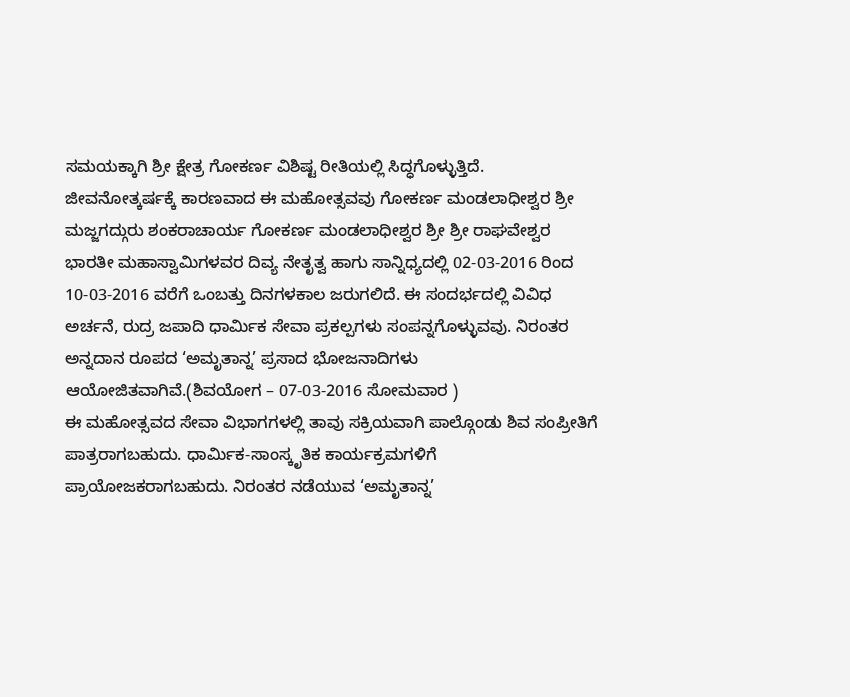ಸಮಯಕ್ಕಾಗಿ ಶ್ರೀ ಕ್ಷೇತ್ರ ಗೋಕರ್ಣ ವಿಶಿಷ್ಟ ರೀತಿಯಲ್ಲಿ ಸಿದ್ಧಗೊಳ್ಳುತ್ತಿದೆ.
ಜೀವನೋತ್ಕರ್ಷಕ್ಕೆ ಕಾರಣವಾದ ಈ ಮಹೋತ್ಸವವು ಗೋಕರ್ಣ ಮಂಡಲಾಧೀಶ್ವರ ಶ್ರೀ ಮಜ್ಜಗದ್ಗುರು ಶಂಕರಾಚಾರ್ಯ ಗೋಕರ್ಣ ಮಂಡಲಾಧೀಶ್ವರ ಶ್ರೀ ಶ್ರೀ ರಾಘವೇಶ್ವರ ಭಾರತೀ ಮಹಾಸ್ವಾಮಿಗಳವರ ದಿವ್ಯ ನೇತೃತ್ವ ಹಾಗು ಸಾನ್ನಿಧ್ಯದಲ್ಲಿ 02-03-2016 ರಿಂದ 10-03-2016 ವರೆಗೆ ಒಂಬತ್ತು ದಿನಗಳಕಾಲ ಜರುಗಲಿದೆ. ಈ ಸಂದರ್ಭದಲ್ಲಿ ವಿವಿಧ ಅರ್ಚನೆ, ರುದ್ರ ಜಪಾದಿ ಧಾರ್ಮಿಕ ಸೇವಾ ಪ್ರಕಲ್ಪಗಳು ಸಂಪನ್ನಗೊಳ್ಳುವವು. ನಿರಂತರ ಅನ್ನದಾನ ರೂಪದ ‘ಅಮೃತಾನ್ನ’ ಪ್ರಸಾದ ಭೋಜನಾದಿಗಳು ಆಯೋಜಿತವಾಗಿವೆ.(ಶಿವಯೋಗ – 07-03-2016 ಸೋಮವಾರ )
ಈ ಮಹೋತ್ಸವದ ಸೇವಾ ವಿಭಾಗಗಳಲ್ಲಿ ತಾವು ಸಕ್ರಿಯವಾಗಿ ಪಾಲ್ಗೊಂಡು ಶಿವ ಸಂಪ್ರೀತಿಗೆ ಪಾತ್ರರಾಗಬಹುದು. ಧಾರ್ಮಿಕ-ಸಾಂಸ್ಕೃತಿಕ ಕಾರ್ಯಕ್ರಮಗಳಿಗೆ ಪ್ರಾಯೋಜಕರಾಗಬಹುದು. ನಿರಂತರ ನಡೆಯುವ ‘ಅಮೃತಾನ್ನ’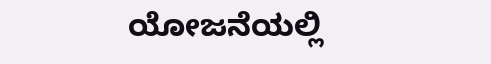ಯೋಜನೆಯಲ್ಲಿ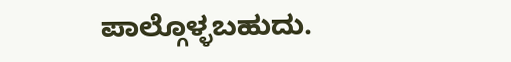ಪಾಲ್ಗೊಳ್ಳಬಹುದು.